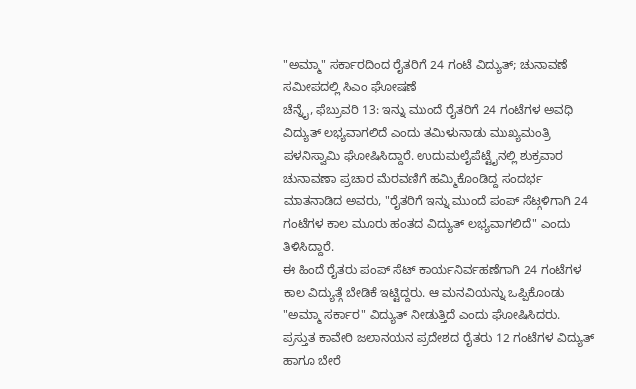"ಅಮ್ಮಾ" ಸರ್ಕಾರದಿಂದ ರೈತರಿಗೆ 24 ಗಂಟೆ ವಿದ್ಯುತ್; ಚುನಾವಣೆ ಸಮೀಪದಲ್ಲಿ ಸಿಎಂ ಘೋಷಣೆ
ಚೆನ್ನೈ, ಫೆಬ್ರುವರಿ 13: ಇನ್ನು ಮುಂದೆ ರೈತರಿಗೆ 24 ಗಂಟೆಗಳ ಅವಧಿ ವಿದ್ಯುತ್ ಲಭ್ಯವಾಗಲಿದೆ ಎಂದು ತಮಿಳುನಾಡು ಮುಖ್ಯಮಂತ್ರಿ ಪಳನಿಸ್ವಾಮಿ ಘೋಷಿಸಿದ್ದಾರೆ. ಉದುಮಲೈಪೆಟ್ಟೈನಲ್ಲಿ ಶುಕ್ರವಾರ ಚುನಾವಣಾ ಪ್ರಚಾರ ಮೆರವಣಿಗೆ ಹಮ್ಮಿಕೊಂಡಿದ್ದ ಸಂದರ್ಭ ಮಾತನಾಡಿದ ಅವರು, "ರೈತರಿಗೆ ಇನ್ನು ಮುಂದೆ ಪಂಪ್ ಸೆಟ್ಗಳಿಗಾಗಿ 24 ಗಂಟೆಗಳ ಕಾಲ ಮೂರು ಹಂತದ ವಿದ್ಯುತ್ ಲಭ್ಯವಾಗಲಿದೆ" ಎಂದು ತಿಳಿಸಿದ್ದಾರೆ.
ಈ ಹಿಂದೆ ರೈತರು ಪಂಪ್ ಸೆಟ್ ಕಾರ್ಯನಿರ್ವಹಣೆಗಾಗಿ 24 ಗಂಟೆಗಳ ಕಾಲ ವಿದ್ಯುತ್ಗೆ ಬೇಡಿಕೆ ಇಟ್ಟಿದ್ದರು. ಆ ಮನವಿಯನ್ನು ಒಪ್ಪಿಕೊಂಡು "ಅಮ್ಮಾ ಸರ್ಕಾರ" ವಿದ್ಯುತ್ ನೀಡುತ್ತಿದೆ ಎಂದು ಘೋಷಿಸಿದರು.
ಪ್ರಸ್ತುತ ಕಾವೇರಿ ಜಲಾನಯನ ಪ್ರದೇಶದ ರೈತರು 12 ಗಂಟೆಗಳ ವಿದ್ಯುತ್ ಹಾಗೂ ಬೇರೆ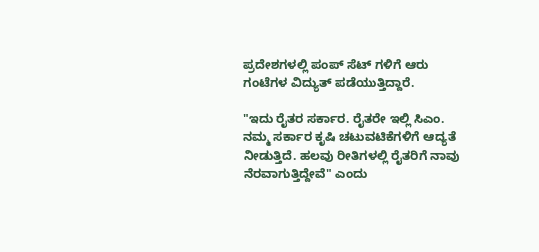ಪ್ರದೇಶಗಳಲ್ಲಿ ಪಂಪ್ ಸೆಟ್ ಗಳಿಗೆ ಆರು ಗಂಟೆಗಳ ವಿದ್ಯುತ್ ಪಡೆಯುತ್ತಿದ್ದಾರೆ.

"ಇದು ರೈತರ ಸರ್ಕಾರ. ರೈತರೇ ಇಲ್ಲಿ ಸಿಎಂ. ನಮ್ಮ ಸರ್ಕಾರ ಕೃಷಿ ಚಟುವಟಿಕೆಗಳಿಗೆ ಆದ್ಯತೆ ನೀಡುತ್ತಿದೆ. ಹಲವು ರೀತಿಗಳಲ್ಲಿ ರೈತರಿಗೆ ನಾವು ನೆರವಾಗುತ್ತಿದ್ದೇವೆ" ಎಂದು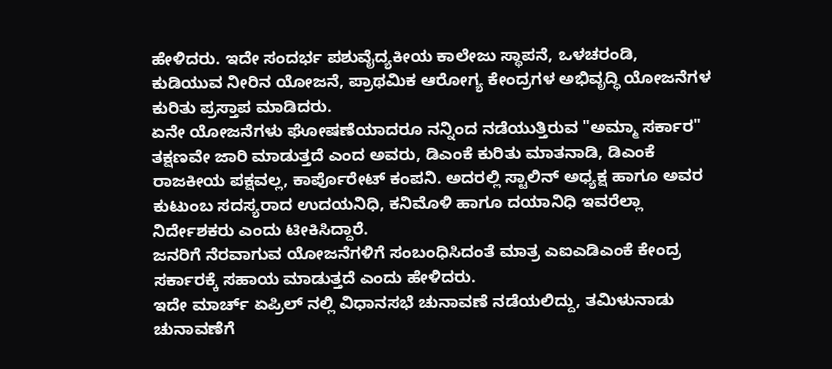ಹೇಳಿದರು. ಇದೇ ಸಂದರ್ಭ ಪಶುವೈದ್ಯಕೀಯ ಕಾಲೇಜು ಸ್ಥಾಪನೆ, ಒಳಚರಂಡಿ, ಕುಡಿಯುವ ನೀರಿನ ಯೋಜನೆ, ಪ್ರಾಥಮಿಕ ಆರೋಗ್ಯ ಕೇಂದ್ರಗಳ ಅಭಿವೃದ್ಧಿ ಯೋಜನೆಗಳ ಕುರಿತು ಪ್ರಸ್ತಾಪ ಮಾಡಿದರು.
ಏನೇ ಯೋಜನೆಗಳು ಘೋಷಣೆಯಾದರೂ ನನ್ನಿಂದ ನಡೆಯುತ್ತಿರುವ "ಅಮ್ಮಾ ಸರ್ಕಾರ" ತಕ್ಷಣವೇ ಜಾರಿ ಮಾಡುತ್ತದೆ ಎಂದ ಅವರು, ಡಿಎಂಕೆ ಕುರಿತು ಮಾತನಾಡಿ, ಡಿಎಂಕೆ ರಾಜಕೀಯ ಪಕ್ಷವಲ್ಲ, ಕಾರ್ಪೊರೇಟ್ ಕಂಪನಿ. ಅದರಲ್ಲಿ ಸ್ಟಾಲಿನ್ ಅಧ್ಯಕ್ಷ ಹಾಗೂ ಅವರ ಕುಟುಂಬ ಸದಸ್ಯರಾದ ಉದಯನಿಧಿ, ಕನಿಮೊಳಿ ಹಾಗೂ ದಯಾನಿಧಿ ಇವರೆಲ್ಲಾ ನಿರ್ದೇಶಕರು ಎಂದು ಟೀಕಿಸಿದ್ದಾರೆ.
ಜನರಿಗೆ ನೆರವಾಗುವ ಯೋಜನೆಗಳಿಗೆ ಸಂಬಂಧಿಸಿದಂತೆ ಮಾತ್ರ ಎಐಎಡಿಎಂಕೆ ಕೇಂದ್ರ ಸರ್ಕಾರಕ್ಕೆ ಸಹಾಯ ಮಾಡುತ್ತದೆ ಎಂದು ಹೇಳಿದರು.
ಇದೇ ಮಾರ್ಚ್ ಏಪ್ರಿಲ್ ನಲ್ಲಿ ವಿಧಾನಸಭೆ ಚುನಾವಣೆ ನಡೆಯಲಿದ್ದು, ತಮಿಳುನಾಡು ಚುನಾವಣೆಗೆ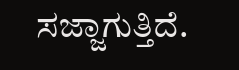ಸಜ್ಜಾಗುತ್ತಿದೆ.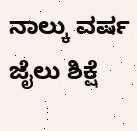ನಾಲ್ಕು ವರ್ಷ ಜೈಲು ಶಿಕ್ಷೆ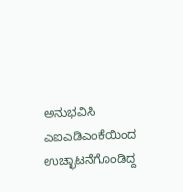ಅನುಭವಿಸಿ ಎಐಎಡಿಎಂಕೆಯಿಂದ ಉಚ್ಛಾಟನೆಗೊಂಡಿದ್ದ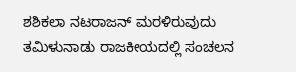ಶಶಿಕಲಾ ನಟರಾಜನ್ ಮರಳಿರುವುದು ತಮಿಳುನಾಡು ರಾಜಕೀಯದಲ್ಲಿ ಸಂಚಲನ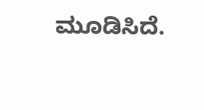ಮೂಡಿಸಿದೆ.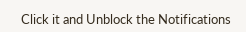Click it and Unblock the Notifications